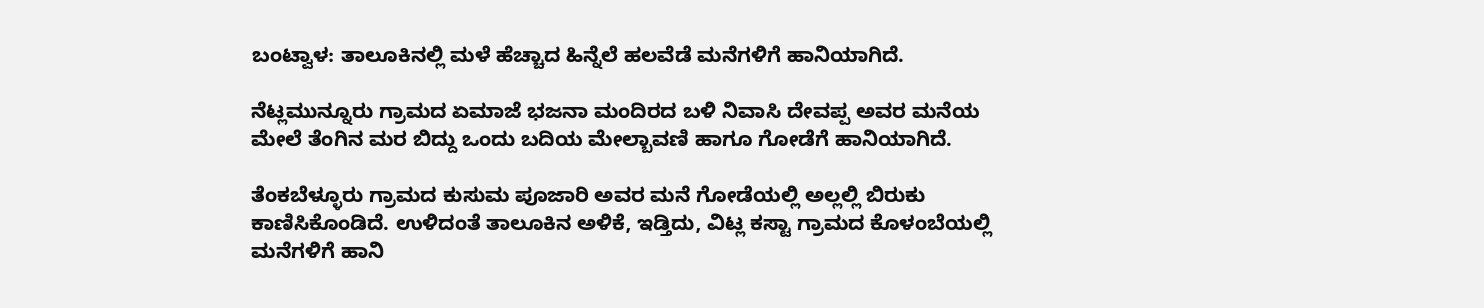ಬಂಟ್ವಾಳ: ತಾಲೂಕಿನಲ್ಲಿ ಮಳೆ ಹೆಚ್ಚಾದ ಹಿನ್ನೆಲೆ ಹಲವೆಡೆ ಮನೆಗಳಿಗೆ ಹಾನಿಯಾಗಿದೆ.

ನೆಟ್ಲಮುನ್ನೂರು ಗ್ರಾಮದ ಏಮಾಜೆ ಭಜನಾ ಮಂದಿರದ ಬಳಿ ನಿವಾಸಿ ದೇವಪ್ಪ ಅವರ ಮನೆಯ ಮೇಲೆ ತೆಂಗಿನ ಮರ ಬಿದ್ದು ಒಂದು ಬದಿಯ ಮೇಲ್ಬಾವಣಿ ಹಾಗೂ ಗೋಡೆಗೆ ಹಾನಿಯಾಗಿದೆ.

ತೆಂಕಬೆಳ್ಳೂರು ಗ್ರಾಮದ ಕುಸುಮ ಪೂಜಾರಿ ಅವರ ಮನೆ ಗೋಡೆಯಲ್ಲಿ ಅಲ್ಲಲ್ಲಿ ಬಿರುಕು ಕಾಣಿಸಿಕೊಂಡಿದೆ. ಉಳಿದಂತೆ ತಾಲೂಕಿನ ಅಳಿಕೆ, ಇಡ್ತಿದು, ವಿಟ್ಲ ಕಸ್ಟಾ ಗ್ರಾಮದ ಕೊಳಂಬೆಯಲ್ಲಿ ಮನೆಗಳಿಗೆ ಹಾನಿ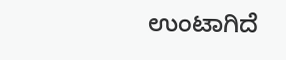ಉಂಟಾಗಿದೆ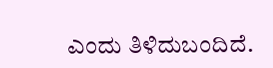ಎಂದು ತಿಳಿದುಬಂದಿದೆ.